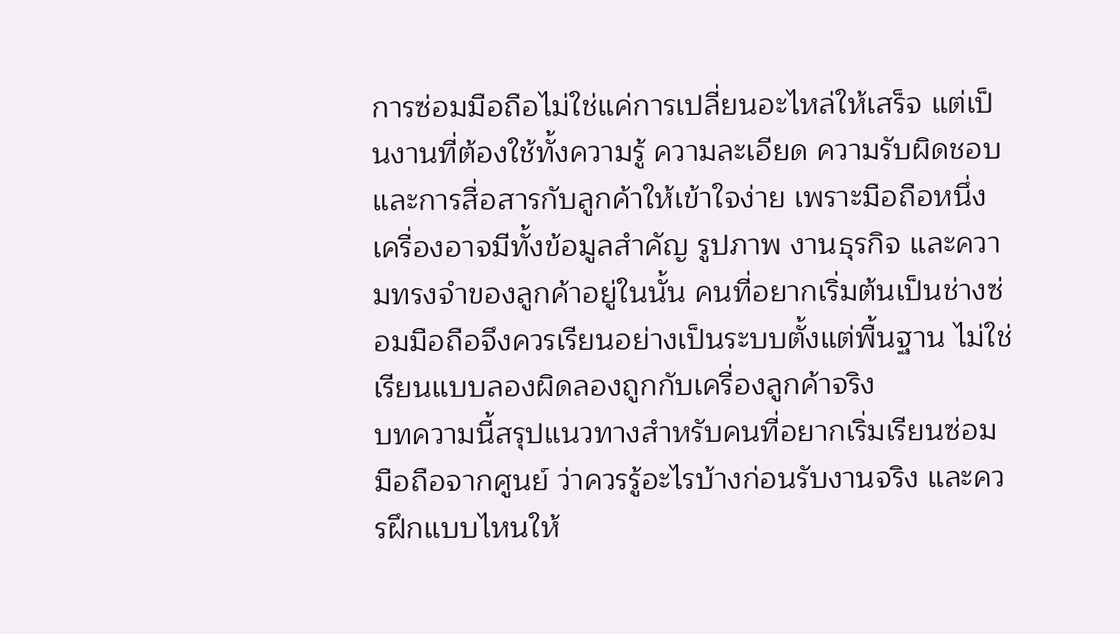การซ่อมมือถือไม่ใช่แค่การเปลี่ยนอะไหล่ให้เสร็จ แต่เป็นงานที่ต้องใช้ทั้งความรู้ ความละเอียด ความรับผิดชอบ และการสื่อสารกับลูกค้าให้เข้าใจง่าย เพราะมือถือหนึ่งเครื่องอาจมีทั้งข้อมูลสำคัญ รูปภาพ งานธุรกิจ และความทรงจำของลูกค้าอยู่ในนั้น คนที่อยากเริ่มต้นเป็นช่างซ่อมมือถือจึงควรเรียนอย่างเป็นระบบตั้งแต่พื้นฐาน ไม่ใช่เรียนแบบลองผิดลองถูกกับเครื่องลูกค้าจริง
บทความนี้สรุปแนวทางสำหรับคนที่อยากเริ่มเรียนซ่อมมือถือจากศูนย์ ว่าควรรู้อะไรบ้างก่อนรับงานจริง และควรฝึกแบบไหนให้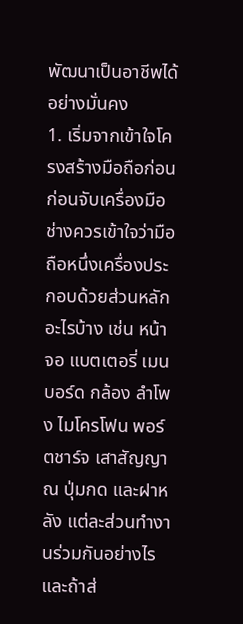พัฒนาเป็นอาชีพได้อย่างมั่นคง
1. เริ่มจากเข้าใจโครงสร้างมือถือก่อน
ก่อนจับเครื่องมือ ช่างควรเข้าใจว่ามือถือหนึ่งเครื่องประกอบด้วยส่วนหลักอะไรบ้าง เช่น หน้าจอ แบตเตอรี่ เมนบอร์ด กล้อง ลำโพง ไมโครโฟน พอร์ตชาร์จ เสาสัญญาณ ปุ่มกด และฝาหลัง แต่ละส่วนทำงานร่วมกันอย่างไร และถ้าส่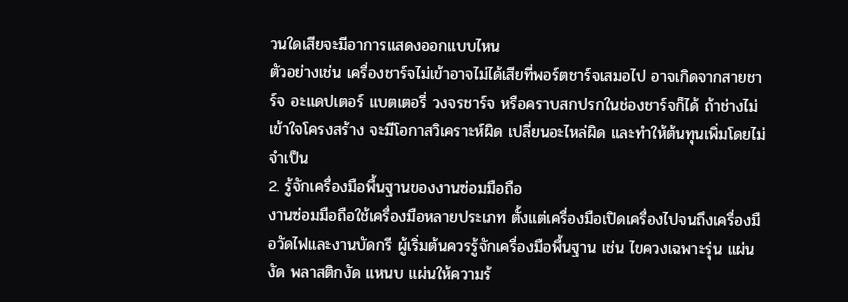วนใดเสียจะมีอาการแสดงออกแบบไหน
ตัวอย่างเช่น เครื่องชาร์จไม่เข้าอาจไม่ได้เสียที่พอร์ตชาร์จเสมอไป อาจเกิดจากสายชาร์จ อะแดปเตอร์ แบตเตอรี่ วงจรชาร์จ หรือคราบสกปรกในช่องชาร์จก็ได้ ถ้าช่างไม่เข้าใจโครงสร้าง จะมีโอกาสวิเคราะห์ผิด เปลี่ยนอะไหล่ผิด และทำให้ต้นทุนเพิ่มโดยไม่จำเป็น
2. รู้จักเครื่องมือพื้นฐานของงานซ่อมมือถือ
งานซ่อมมือถือใช้เครื่องมือหลายประเภท ตั้งแต่เครื่องมือเปิดเครื่องไปจนถึงเครื่องมือวัดไฟและงานบัดกรี ผู้เริ่มต้นควรรู้จักเครื่องมือพื้นฐาน เช่น ไขควงเฉพาะรุ่น แผ่นงัด พลาสติกงัด แหนบ แผ่นให้ความร้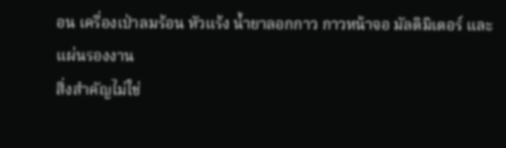อน เครื่องเป่าลมร้อน หัวแร้ง น้ำยาลอกกาว กาวหน้าจอ มัลติมิเตอร์ และแผ่นรองงาน
สิ่งสำคัญไม่ใช่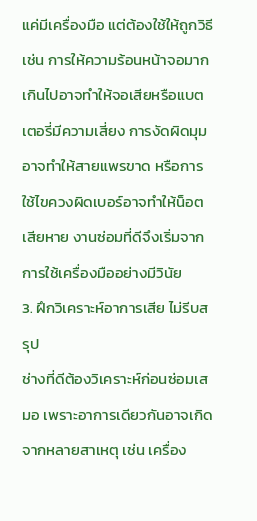แค่มีเครื่องมือ แต่ต้องใช้ให้ถูกวิธี เช่น การให้ความร้อนหน้าจอมากเกินไปอาจทำให้จอเสียหรือแบตเตอรี่มีความเสี่ยง การงัดผิดมุมอาจทำให้สายแพรขาด หรือการใช้ไขควงผิดเบอร์อาจทำให้น็อตเสียหาย งานซ่อมที่ดีจึงเริ่มจากการใช้เครื่องมืออย่างมีวินัย
3. ฝึกวิเคราะห์อาการเสีย ไม่รีบสรุป
ช่างที่ดีต้องวิเคราะห์ก่อนซ่อมเสมอ เพราะอาการเดียวกันอาจเกิดจากหลายสาเหตุ เช่น เครื่อง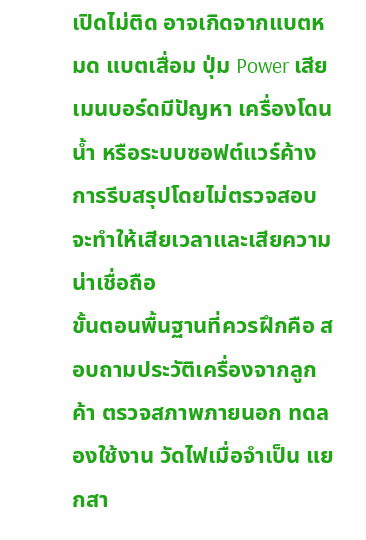เปิดไม่ติด อาจเกิดจากแบตหมด แบตเสื่อม ปุ่ม Power เสีย เมนบอร์ดมีปัญหา เครื่องโดนน้ำ หรือระบบซอฟต์แวร์ค้าง การรีบสรุปโดยไม่ตรวจสอบจะทำให้เสียเวลาและเสียความน่าเชื่อถือ
ขั้นตอนพื้นฐานที่ควรฝึกคือ สอบถามประวัติเครื่องจากลูกค้า ตรวจสภาพภายนอก ทดลองใช้งาน วัดไฟเมื่อจำเป็น แยกสา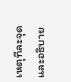เหตุทีละจุด และอธิบาย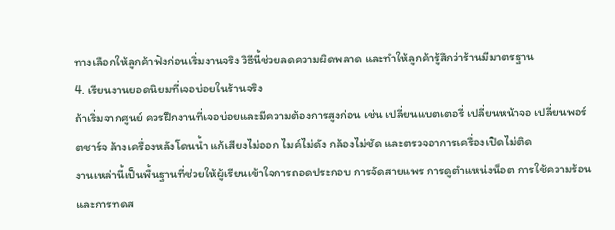ทางเลือกให้ลูกค้าฟังก่อนเริ่มงานจริง วิธีนี้ช่วยลดความผิดพลาด และทำให้ลูกค้ารู้สึกว่าร้านมีมาตรฐาน
4. เรียนงานยอดนิยมที่เจอบ่อยในร้านจริง
ถ้าเริ่มจากศูนย์ ควรฝึกงานที่เจอบ่อยและมีความต้องการสูงก่อน เช่น เปลี่ยนแบตเตอรี่ เปลี่ยนหน้าจอ เปลี่ยนพอร์ตชาร์จ ล้างเครื่องหลังโดนน้ำ แก้เสียงไม่ออก ไมค์ไม่ดัง กล้องไม่ชัด และตรวจอาการเครื่องเปิดไม่ติด
งานเหล่านี้เป็นพื้นฐานที่ช่วยให้ผู้เรียนเข้าใจการถอดประกอบ การจัดสายแพร การดูตำแหน่งน็อต การใช้ความร้อน และการทดส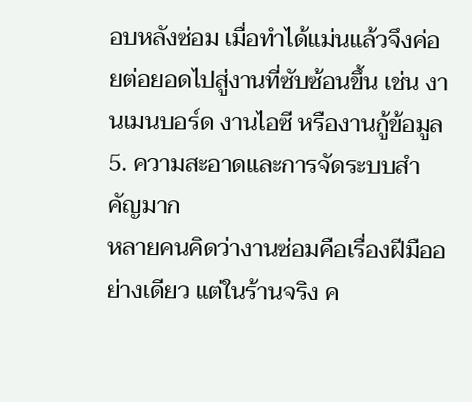อบหลังซ่อม เมื่อทำได้แม่นแล้วจึงค่อยต่อยอดไปสู่งานที่ซับซ้อนขึ้น เช่น งานเมนบอร์ด งานไอซี หรืองานกู้ข้อมูล
5. ความสะอาดและการจัดระบบสำคัญมาก
หลายคนคิดว่างานซ่อมคือเรื่องฝีมืออย่างเดียว แต่ในร้านจริง ค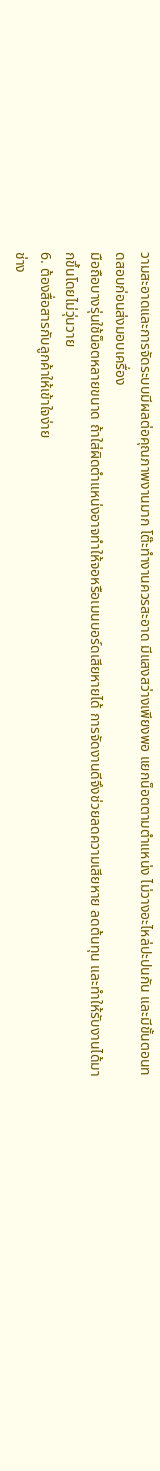วามสะอาดและการจัดระบบมีผลต่อคุณภาพงานมาก โต๊ะทำงานควรสะอาด มีแสงสว่างเพียงพอ แยกน็อตตามตำแหน่ง ไม่วางอะไหล่ปะปนกัน และมีขั้นตอนทดสอบก่อนส่งมอบเครื่อง
มือถือบางรุ่นใช้น็อตหลายขนาด ถ้าใส่ผิดตำแหน่งอาจทำให้จอหรือเมนบอร์ดเสียหายได้ การจัดงานดีจึงช่วยลดความเสียหาย ลดต้นทุน และทำให้รับงานได้มากขึ้นโดยไม่วุ่นวาย
6. ต้องสื่อสารกับลูกค้าให้เข้าใจง่าย
ช่าง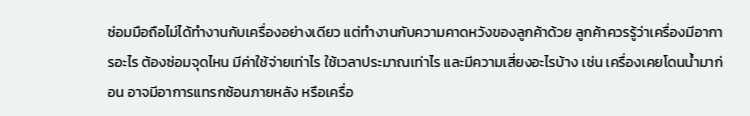ซ่อมมือถือไม่ได้ทำงานกับเครื่องอย่างเดียว แต่ทำงานกับความคาดหวังของลูกค้าด้วย ลูกค้าควรรู้ว่าเครื่องมีอาการอะไร ต้องซ่อมจุดไหน มีค่าใช้จ่ายเท่าไร ใช้เวลาประมาณเท่าไร และมีความเสี่ยงอะไรบ้าง เช่น เครื่องเคยโดนน้ำมาก่อน อาจมีอาการแทรกซ้อนภายหลัง หรือเครื่อ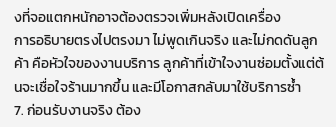งที่จอแตกหนักอาจต้องตรวจเพิ่มหลังเปิดเครื่อง
การอธิบายตรงไปตรงมา ไม่พูดเกินจริง และไม่กดดันลูกค้า คือหัวใจของงานบริการ ลูกค้าที่เข้าใจงานซ่อมตั้งแต่ต้นจะเชื่อใจร้านมากขึ้น และมีโอกาสกลับมาใช้บริการซ้ำ
7. ก่อนรับงานจริง ต้อง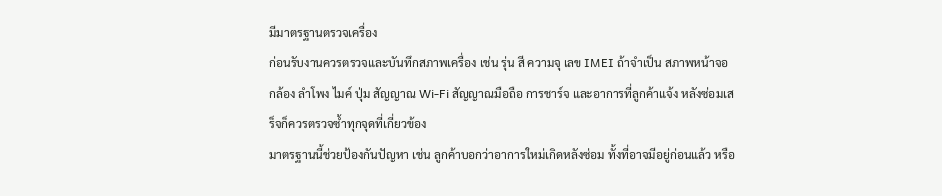มีมาตรฐานตรวจเครื่อง
ก่อนรับงานควรตรวจและบันทึกสภาพเครื่อง เช่น รุ่น สี ความจุ เลข IMEI ถ้าจำเป็น สภาพหน้าจอ กล้อง ลำโพง ไมค์ ปุ่ม สัญญาณ Wi-Fi สัญญาณมือถือ การชาร์จ และอาการที่ลูกค้าแจ้ง หลังซ่อมเสร็จก็ควรตรวจซ้ำทุกจุดที่เกี่ยวข้อง
มาตรฐานนี้ช่วยป้องกันปัญหา เช่น ลูกค้าบอกว่าอาการใหม่เกิดหลังซ่อม ทั้งที่อาจมีอยู่ก่อนแล้ว หรือ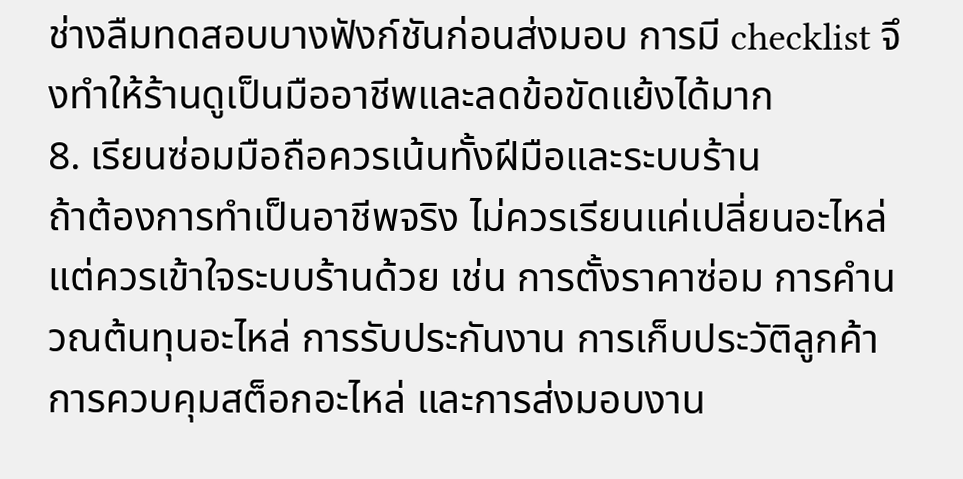ช่างลืมทดสอบบางฟังก์ชันก่อนส่งมอบ การมี checklist จึงทำให้ร้านดูเป็นมืออาชีพและลดข้อขัดแย้งได้มาก
8. เรียนซ่อมมือถือควรเน้นทั้งฝีมือและระบบร้าน
ถ้าต้องการทำเป็นอาชีพจริง ไม่ควรเรียนแค่เปลี่ยนอะไหล่ แต่ควรเข้าใจระบบร้านด้วย เช่น การตั้งราคาซ่อม การคำนวณต้นทุนอะไหล่ การรับประกันงาน การเก็บประวัติลูกค้า การควบคุมสต็อกอะไหล่ และการส่งมอบงาน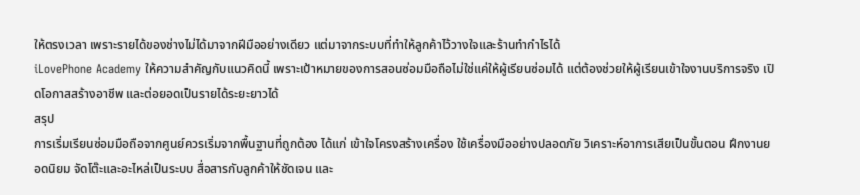ให้ตรงเวลา เพราะรายได้ของช่างไม่ได้มาจากฝีมืออย่างเดียว แต่มาจากระบบที่ทำให้ลูกค้าไว้วางใจและร้านทำกำไรได้
iLovePhone Academy ให้ความสำคัญกับแนวคิดนี้ เพราะเป้าหมายของการสอนซ่อมมือถือไม่ใช่แค่ให้ผู้เรียนซ่อมได้ แต่ต้องช่วยให้ผู้เรียนเข้าใจงานบริการจริง เปิดโอกาสสร้างอาชีพ และต่อยอดเป็นรายได้ระยะยาวได้
สรุป
การเริ่มเรียนซ่อมมือถือจากศูนย์ควรเริ่มจากพื้นฐานที่ถูกต้อง ได้แก่ เข้าใจโครงสร้างเครื่อง ใช้เครื่องมืออย่างปลอดภัย วิเคราะห์อาการเสียเป็นขั้นตอน ฝึกงานยอดนิยม จัดโต๊ะและอะไหล่เป็นระบบ สื่อสารกับลูกค้าให้ชัดเจน และ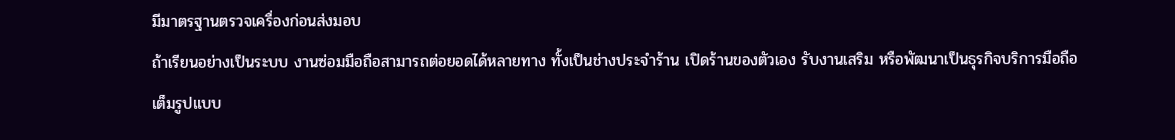มีมาตรฐานตรวจเครื่องก่อนส่งมอบ
ถ้าเรียนอย่างเป็นระบบ งานซ่อมมือถือสามารถต่อยอดได้หลายทาง ทั้งเป็นช่างประจำร้าน เปิดร้านของตัวเอง รับงานเสริม หรือพัฒนาเป็นธุรกิจบริการมือถือเต็มรูปแบบ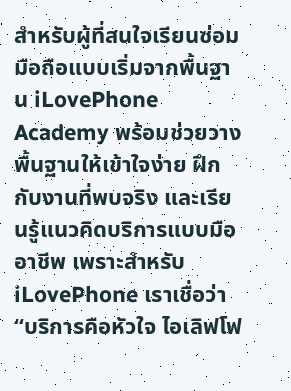สำหรับผู้ที่สนใจเรียนซ่อมมือถือแบบเริ่มจากพื้นฐาน iLovePhone Academy พร้อมช่วยวางพื้นฐานให้เข้าใจง่าย ฝึกกับงานที่พบจริง และเรียนรู้แนวคิดบริการแบบมืออาชีพ เพราะสำหรับ iLovePhone เราเชื่อว่า “บริการคือหัวใจ ไอเลิฟโฟ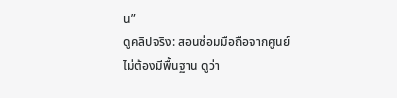น”
ดูคลิปจริง: สอนซ่อมมือถือจากศูนย์
ไม่ต้องมีพื้นฐาน ดูว่า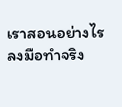เราสอนอย่างไร ลงมือทำจริง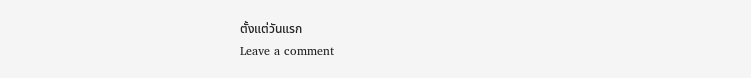ตั้งแต่วันแรก
Leave a comment